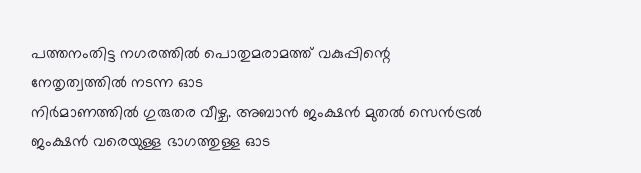പത്തനംതിട്ട നഗരത്തിൽ പൊതുമരാമത്ത് വകുപ്പിന്റെ നേതൃത്വത്തിൽ നടന്ന ഓട
നിർമാണത്തിൽ ഗുരുതര വീഴ്ച. അബാൻ ജംക്ഷൻ മുതൽ സെൻട്രൽ ജംക്ഷൻ വരെയുള്ള ഭാഗത്തുള്ള ഓട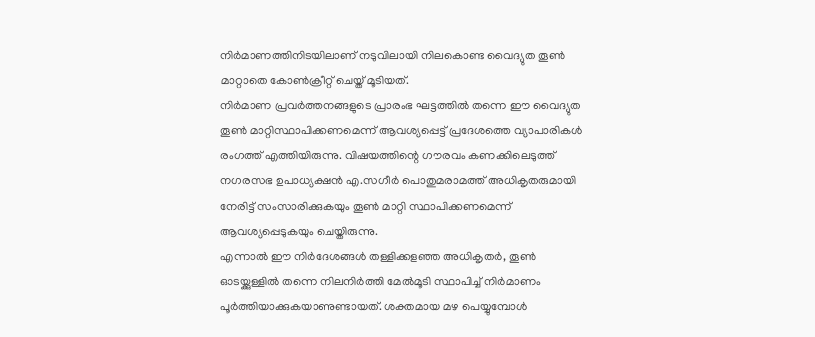നിർമാണത്തിനിടയിലാണ് നടുവിലായി നിലകൊണ്ട വൈദ്യുത തൂൺ മാറ്റാതെ കോൺക്രീറ്റ് ചെയ്ത് മൂടിയത്.
നിർമാണ പ്രവർത്തനങ്ങളുടെ പ്രാരംഭ ഘട്ടത്തിൽ തന്നെ ഈ വൈദ്യുത തൂൺ മാറ്റിസ്ഥാപിക്കണമെന്ന് ആവശ്യപ്പെട്ട് പ്രദേശത്തെ വ്യാപാരികൾ രംഗത്ത് എത്തിയിരുന്നു. വിഷയത്തിന്റെ ഗൗരവം കണക്കിലെടുത്ത് നഗരസഭ ഉപാധ്യക്ഷൻ എ.സഗീർ പൊതുമരാമത്ത് അധികൃതരുമായി നേരിട്ട് സംസാരിക്കുകയും തൂൺ മാറ്റി സ്ഥാപിക്കണമെന്ന് ആവശ്യപ്പെടുകയും ചെയ്തിരുന്നു.
എന്നാൽ ഈ നിർദേശങ്ങൾ തള്ളിക്കളഞ്ഞ അധികൃതർ, തൂൺ ഓടയ്ക്കുള്ളിൽ തന്നെ നിലനിർത്തി മേൽമൂടി സ്ഥാപിച്ച് നിർമാണം പൂർത്തിയാക്കുകയാണുണ്ടായത്. ശക്തമായ മഴ പെയ്യുമ്പോൾ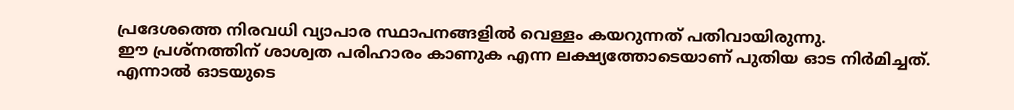പ്രദേശത്തെ നിരവധി വ്യാപാര സ്ഥാപനങ്ങളിൽ വെള്ളം കയറുന്നത് പതിവായിരുന്നു.
ഈ പ്രശ്നത്തിന് ശാശ്വത പരിഹാരം കാണുക എന്ന ലക്ഷ്യത്തോടെയാണ് പുതിയ ഓട നിർമിച്ചത്.
എന്നാൽ ഓടയുടെ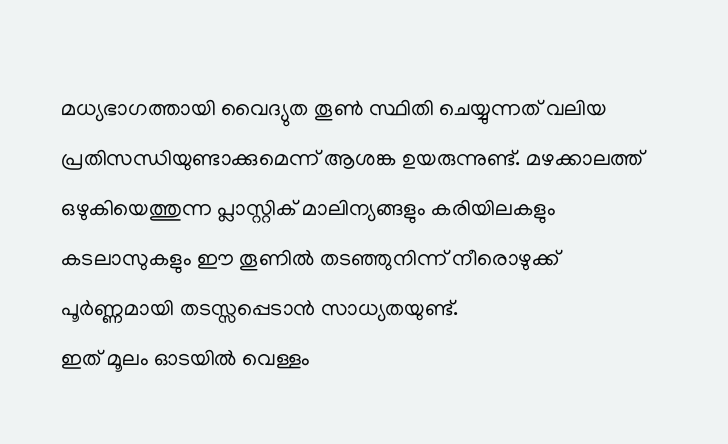മധ്യഭാഗത്തായി വൈദ്യുത തൂൺ സ്ഥിതി ചെയ്യുന്നത് വലിയ പ്രതിസന്ധിയുണ്ടാക്കുമെന്ന് ആശങ്ക ഉയരുന്നുണ്ട്. മഴക്കാലത്ത് ഒഴുകിയെത്തുന്ന പ്ലാസ്റ്റിക് മാലിന്യങ്ങളും കരിയിലകളും കടലാസുകളും ഈ തൂണിൽ തടഞ്ഞുനിന്ന് നീരൊഴുക്ക് പൂർണ്ണമായി തടസ്സപ്പെടാൻ സാധ്യതയുണ്ട്.
ഇത് മൂലം ഓടയിൽ വെള്ളം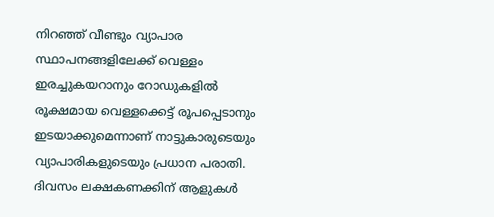നിറഞ്ഞ് വീണ്ടും വ്യാപാര സ്ഥാപനങ്ങളിലേക്ക് വെള്ളം ഇരച്ചുകയറാനും റോഡുകളിൽ രൂക്ഷമായ വെള്ളക്കെട്ട് രൂപപ്പെടാനും ഇടയാക്കുമെന്നാണ് നാട്ടുകാരുടെയും വ്യാപാരികളുടെയും പ്രധാന പരാതി.
ദിവസം ലക്ഷകണക്കിന് ആളുകൾ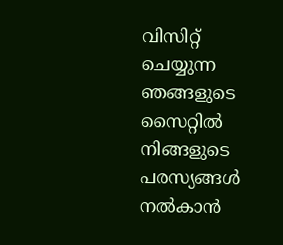വിസിറ്റ് ചെയ്യുന്ന ഞങ്ങളുടെ സൈറ്റിൽ നിങ്ങളുടെ പരസ്യങ്ങൾ നൽകാൻ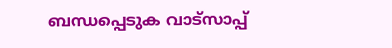ബന്ധപ്പെടുക വാട്സാപ്പ്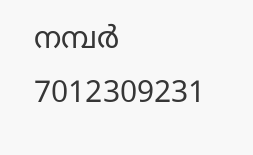നമ്പർ 7012309231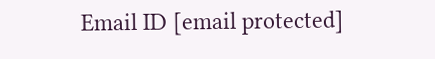Email ID [email protected]